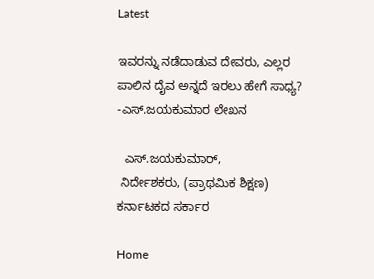Latest

ಇವರನ್ನು ನಡೆದಾಡುವ ದೇವರು, ಎಲ್ಲರ ಪಾಲಿನ ದೈವ ಅನ್ನದೆ ಇರಲು ಹೇಗೆ ಸಾಧ್ಯ? -ಎಸ್.ಜಯಕುಮಾರ ಲೇಖನ

  ಎಸ್.ಜಯಕುಮಾರ್,
 ನಿರ್ದೇಶಕರು, (ಪ್ರಾಥಮಿಕ ಶಿಕ್ಷಣ) ಕರ್ನಾಟಕದ ಸರ್ಕಾರ

Home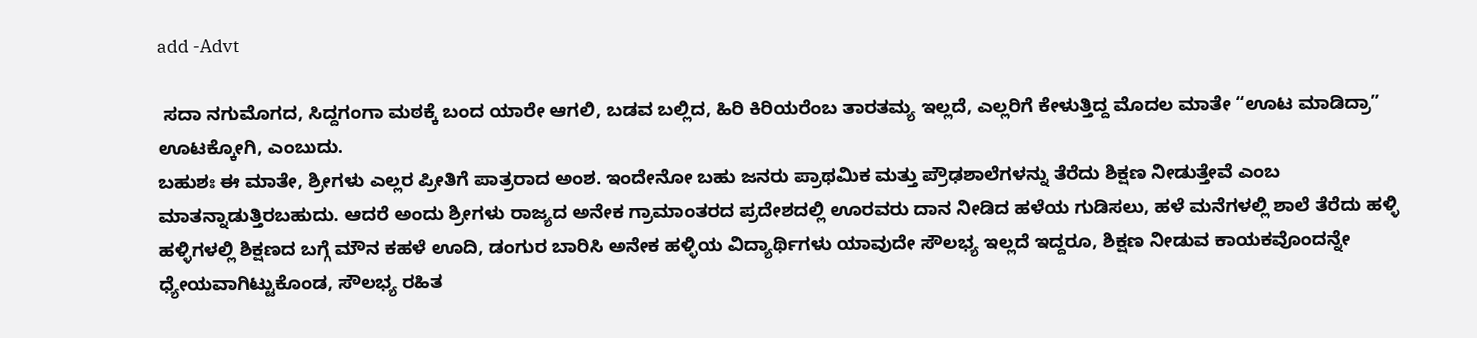add -Advt

 ಸದಾ ನಗುಮೊಗದ, ಸಿದ್ದಗಂಗಾ ಮಠಕ್ಕೆ ಬಂದ ಯಾರೇ ಆಗಲಿ, ಬಡವ ಬಲ್ಲಿದ, ಹಿರಿ ಕಿರಿಯರೆಂಬ ತಾರತಮ್ಯ ಇಲ್ಲದೆ, ಎಲ್ಲರಿಗೆ ಕೇಳುತ್ತಿದ್ದ ಮೊದಲ ಮಾತೇ “ಊಟ ಮಾಡಿದ್ರಾ” ಊಟಕ್ಕೋಗಿ, ಎಂಬುದು.
ಬಹುಶಃ ಈ ಮಾತೇ, ಶ್ರೀಗಳು ಎಲ್ಲರ ಪ್ರೀತಿಗೆ ಪಾತ್ರರಾದ ಅಂಶ. ಇಂದೇನೋ ಬಹು ಜನರು ಪ್ರಾಥಮಿಕ ಮತ್ತು ಪ್ರೌಢಶಾಲೆಗಳನ್ನು ತೆರೆದು ಶಿಕ್ಷಣ ನೀಡುತ್ತೇವೆ ಎಂಬ ಮಾತನ್ನಾಡುತ್ತಿರಬಹುದು. ಆದರೆ ಅಂದು ಶ್ರೀಗಳು ರಾಜ್ಯದ ಅನೇಕ ಗ್ರಾಮಾಂತರದ ಪ್ರದೇಶದಲ್ಲಿ ಊರವರು ದಾನ ನೀಡಿದ ಹಳೆಯ ಗುಡಿಸಲು, ಹಳೆ ಮನೆಗಳಲ್ಲಿ ಶಾಲೆ ತೆರೆದು ಹಳ್ಳಿ ಹಳ್ಳಿಗಳಲ್ಲಿ ಶಿಕ್ಷಣದ ಬಗ್ಗೆ ಮೌನ ಕಹಳೆ ಊದಿ, ಡಂಗುರ ಬಾರಿಸಿ ಅನೇಕ ಹಳ್ಳಿಯ ವಿದ್ಯಾರ್ಥಿಗಳು ಯಾವುದೇ ಸೌಲಭ್ಯ ಇಲ್ಲದೆ ಇದ್ದರೂ, ಶಿಕ್ಷಣ ನೀಡುವ ಕಾಯಕವೊಂದನ್ನೇ ಧ್ಯೇಯವಾಗಿಟ್ಟುಕೊಂಡ, ಸೌಲಭ್ಯ ರಹಿತ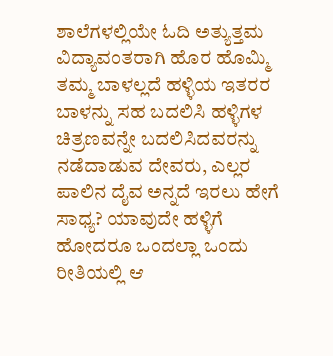ಶಾಲೆಗಳಲ್ಲಿಯೇ ಓದಿ ಅತ್ಯುತ್ತಮ ವಿದ್ಯಾವಂತರಾಗಿ ಹೊರ ಹೊಮ್ಮಿ ತಮ್ಮ ಬಾಳಲ್ಲದೆ ಹಳ್ಳಿಯ ಇತರರ ಬಾಳನ್ನು ಸಹ ಬದಲಿಸಿ ಹಳ್ಳಿಗಳ ಚಿತ್ರಣವನ್ನೇ ಬದಲಿಸಿದವರನ್ನು ನಡೆದಾಡುವ ದೇವರು, ಎಲ್ಲರ ಪಾಲಿನ ದೈವ ಅನ್ನದೆ ಇರಲು ಹೇಗೆ ಸಾಧ್ಯ? ಯಾವುದೇ ಹಳ್ಳಿಗೆ ಹೋದರೂ ಒಂದಲ್ಲಾ ಒಂದು ರೀತಿಯಲ್ಲಿ ಆ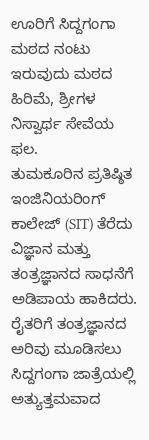ಊರಿಗೆ ಸಿದ್ದಗಂಗಾ ಮಠದ ನಂಟು ಇರುವುದು ಮಠದ ಹಿರಿಮೆ, ಶ್ರೀಗಳ ನಿಸ್ವಾರ್ಥ ಸೇವೆಯ ಫಲ.
ತುಮಕೂರಿನ ಪ್ರತಿಷ್ಠಿತ ಇಂಜಿನಿಯರಿಂಗ್ ಕಾಲೇಜ್ (SIT) ತೆರೆದು ವಿಜ್ಞಾನ ಮತ್ತು ತಂತ್ರಜ್ಞಾನದ ಸಾಧನೆಗೆ ಅಡಿಪಾಯ ಹಾಕಿದರು. ರೈತರಿಗೆ ತಂತ್ರಜ್ಞಾನದ ಅರಿವು ಮೂಡಿಸಲು ಸಿದ್ದಗಂಗಾ ಜಾತ್ರೆಯಲ್ಲಿ ಅತ್ಯುತ್ತಮವಾದ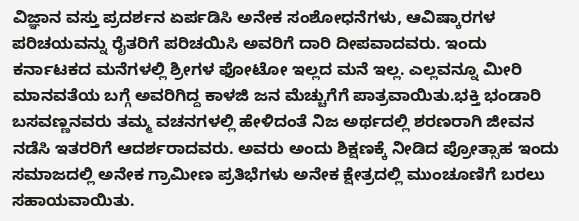ವಿಜ್ಞಾನ ವಸ್ತು ಪ್ರದರ್ಶನ ಏರ್ಪಡಿಸಿ ಅನೇಕ ಸಂಶೋಧನೆಗಳು, ಆವಿಷ್ಕಾರಗಳ ಪರಿಚಯವನ್ನು ರೈತರಿಗೆ ಪರಿಚಯಿಸಿ ಅವರಿಗೆ ದಾರಿ ದೀಪವಾದವರು. ಇಂದು ಕರ್ನಾಟಕದ ಮನೆಗಳಲ್ಲಿ ಶ್ರೀಗಳ ಫೋಟೋ ಇಲ್ಲದ ಮನೆ ಇಲ್ಲ. ಎಲ್ಲವನ್ನೂ ಮೀರಿ ಮಾನವತೆಯ ಬಗ್ಗೆ ಅವರಿಗಿದ್ದ ಕಾಳಜಿ ಜನ ಮೆಚ್ಚುಗೆಗೆ ಪಾತ್ರವಾಯಿತು.ಭಕ್ತಿ ಭಂಡಾರಿ ಬಸವಣ್ಣನವರು ತಮ್ಮ ವಚನಗಳಲ್ಲಿ ಹೇಳಿದಂತೆ ನಿಜ ಅರ್ಥದಲ್ಲಿ ಶರಣರಾಗಿ ಜೀವನ ನಡೆಸಿ ಇತರರಿಗೆ ಆದರ್ಶರಾದವರು. ಅವರು ಅಂದು ಶಿಕ್ಷಣಕ್ಕೆ ನೀಡಿದ ಪ್ರೋತ್ಸಾಹ ಇಂದು ಸಮಾಜದಲ್ಲಿ ಅನೇಕ ಗ್ರಾಮೀಣ ಪ್ರತಿಭೆಗಳು ಅನೇಕ ಕ್ಷೇತ್ರದಲ್ಲಿ ಮುಂಚೂಣಿಗೆ ಬರಲು ಸಹಾಯವಾಯಿತು.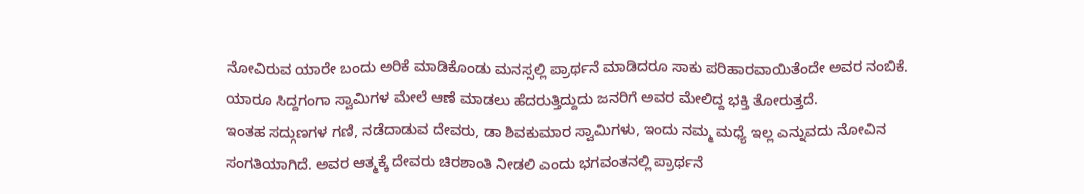ನೋವಿರುವ ಯಾರೇ ಬಂದು ಅರಿಕೆ ಮಾಡಿಕೊಂಡು ಮನಸ್ಸಲ್ಲಿ ಪ್ರಾರ್ಥನೆ ಮಾಡಿದರೂ ಸಾಕು ಪರಿಹಾರವಾಯಿತೆಂದೇ ಅವರ ನಂಬಿಕೆ. ಯಾರೂ ಸಿದ್ದಗಂಗಾ ಸ್ವಾಮಿಗಳ ಮೇಲೆ ಆಣೆ ಮಾಡಲು ಹೆದರುತ್ತಿದ್ದುದು ಜನರಿಗೆ ಅವರ ಮೇಲಿದ್ದ ಭಕ್ತಿ ತೋರುತ್ತದೆ.
ಇಂತಹ ಸದ್ಗುಣಗಳ ಗಣಿ, ನಡೆದಾಡುವ ದೇವರು, ಡಾ ಶಿವಕುಮಾರ ಸ್ವಾಮಿಗಳು, ಇಂದು ನಮ್ಮ ಮಧ್ಯೆ ಇಲ್ಲ ಎನ್ನುವದು ನೋವಿನ ಸಂಗತಿಯಾಗಿದೆ. ಅವರ ಆತ್ಮಕ್ಕೆ ದೇವರು ಚಿರಶಾಂತಿ ನೀಡಲಿ ಎಂದು ಭಗವಂತನಲ್ಲಿ ಪ್ರಾರ್ಥನೆ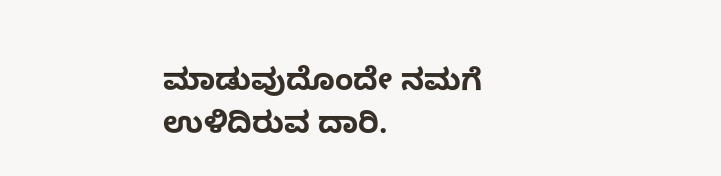ಮಾಡುವುದೊಂದೇ ನಮಗೆ ಉಳಿದಿರುವ ದಾರಿ.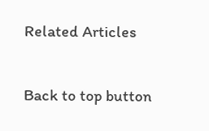Related Articles

Back to top button